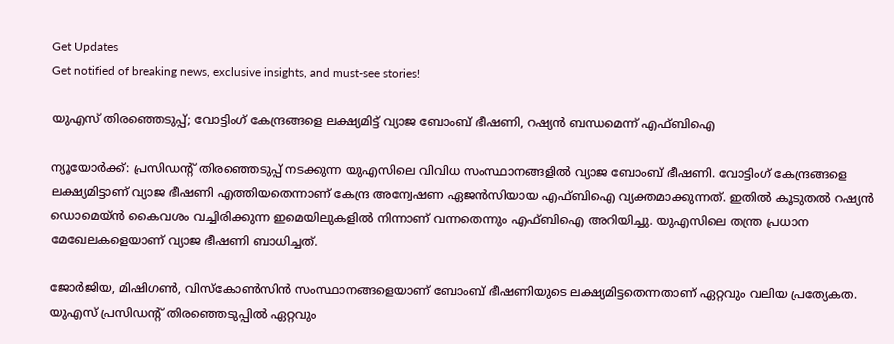Get Updates
Get notified of breaking news, exclusive insights, and must-see stories!

യുഎസ് തിരഞ്ഞെടുപ്പ്; വോട്ടിംഗ് കേന്ദ്രങ്ങളെ ലക്ഷ്യമിട്ട് വ്യാജ ബോംബ് ഭീഷണി, റഷ്യൻ ബന്ധമെന്ന് എഫ്‌ബിഐ

ന്യൂയോർക്ക്: പ്രസിഡന്റ് തിരഞ്ഞെടുപ്പ് നടക്കുന്ന യുഎസിലെ വിവിധ സംസ്ഥാനങ്ങളിൽ വ്യാജ ബോംബ് ഭീഷണി. വോട്ടിംഗ് കേന്ദ്രങ്ങളെ ലക്ഷ്യമിട്ടാണ് വ്യാജ ഭീഷണി എത്തിയതെന്നാണ് കേന്ദ്ര അന്വേഷണ ഏജൻസിയായ എഫ്‌ബിഐ വ്യക്തമാക്കുന്നത്. ഇതിൽ കൂടുതൽ റഷ്യൻ ഡൊമെയ്ൻ കൈവശം വച്ചിരിക്കുന്ന ഇമെയിലുകളിൽ നിന്നാണ് വന്നതെന്നും എഫ്ബിഐ അറിയിച്ചു. യുഎസിലെ തന്ത്ര പ്രധാന മേഖേലകളെയാണ് വ്യാജ ഭീഷണി ബാധിച്ചത്.

ജോർജിയ, മിഷിഗൺ, വിസ്കോൺസിൻ സംസ്ഥാനങ്ങളെയാണ് ബോംബ് ഭീഷണിയുടെ ലക്ഷ്യമിട്ടതെന്നതാണ് ഏറ്റവും വലിയ പ്രത്യേകത. യുഎസ് പ്രസിഡന്റ് തിരഞ്ഞെടുപ്പിൽ ഏറ്റവും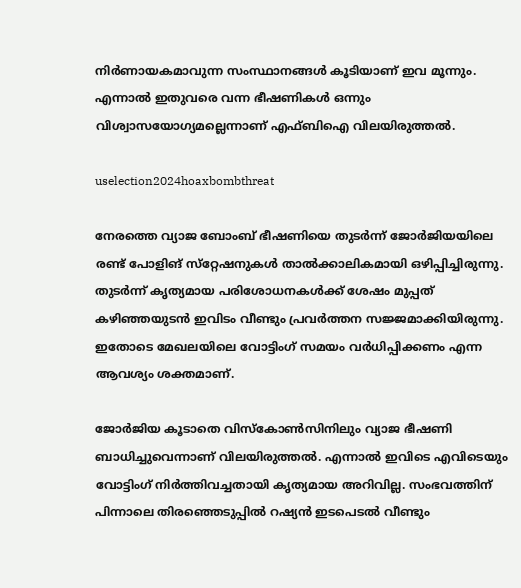നിർണായകമാവുന്ന സംസ്ഥാനങ്ങൾ കൂടിയാണ് ഇവ മൂന്നും. എന്നാൽ ഇതുവരെ വന്ന ഭീഷണികൾ ഒന്നും വിശ്വാസയോഗ്യമല്ലെന്നാണ് എഫ്‌ബിഐ വിലയിരുത്തൽ.

uselection2024hoaxbombthreat

നേരത്തെ വ്യാജ ബോംബ് ഭീഷണിയെ തുടർന്ന് ജോർജിയയിലെ രണ്ട് പോളിങ് സ്‌റ്റേഷനുകൾ താൽക്കാലികമായി ഒഴിപ്പിച്ചിരുന്നു. തുടർന്ന് കൃത്യമായ പരിശോധനകൾക്ക് ശേഷം മുപ്പത് കഴിഞ്ഞയുടൻ ഇവിടം വീണ്ടും പ്രവർത്തന സജ്ജമാക്കിയിരുന്നു. ഇതോടെ മേഖലയിലെ വോട്ടിംഗ് സമയം വർധിപ്പിക്കണം എന്ന ആവശ്യം ശക്തമാണ്.

ജോർജിയ കൂടാതെ വിസ്കോൺസിനിലും വ്യാജ ഭീഷണി ബാധിച്ചുവെന്നാണ് വിലയിരുത്തൽ. എന്നാൽ ഇവിടെ എവിടെയും വോട്ടിംഗ് നിർത്തിവച്ചതായി കൃത്യമായ അറിവില്ല. സംഭവത്തിന് പിന്നാലെ തിരഞ്ഞെടുപ്പിൽ റഷ്യൻ ഇടപെടൽ വീണ്ടും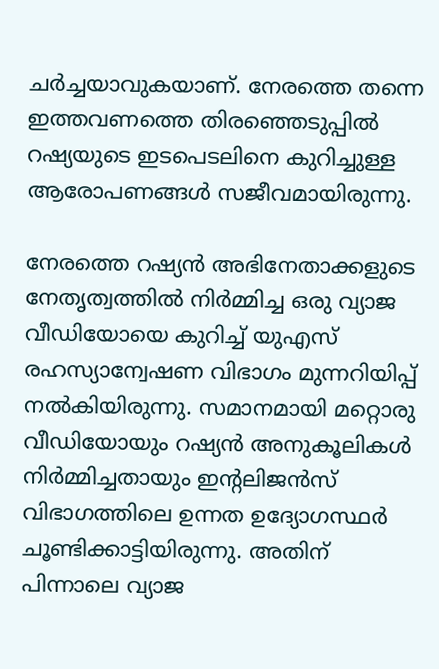ചർച്ചയാവുകയാണ്. നേരത്തെ തന്നെ ഇത്തവണത്തെ തിരഞ്ഞെടുപ്പിൽ റഷ്യയുടെ ഇടപെടലിനെ കുറിച്ചുള്ള ആരോപണങ്ങൾ സജീവമായിരുന്നു.

നേരത്തെ റഷ്യൻ അഭിനേതാക്കളുടെ നേതൃത്വത്തിൽ നിർമ്മിച്ച ഒരു വ്യാജ വീഡിയോയെ കുറിച്ച് യുഎസ് രഹസ്യാന്വേഷണ വിഭാഗം മുന്നറിയിപ്പ് നൽകിയിരുന്നു. സമാനമായി മറ്റൊരു വീഡിയോയും റഷ്യൻ അനുകൂലികൾ നിർമ്മിച്ചതായും ഇന്റലിജൻസ് വിഭാഗത്തിലെ ഉന്നത ഉദ്യോഗസ്ഥർ ചൂണ്ടിക്കാട്ടിയിരുന്നു. അതിന് പിന്നാലെ വ്യാജ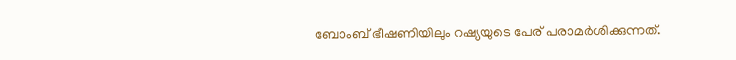ബോംബ് ഭീഷണിയിലും റഷ്യയുടെ പേര് പരാമർശിക്കുന്നത്.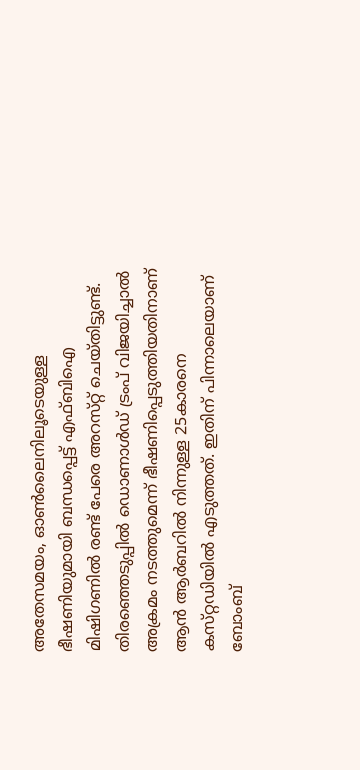അതേസമയം, ഓൺലൈനിലൂടെയുള്ള ഭീഷണിയുമായി ബന്ധപ്പെട്ട് എഫ്ബിഐ മിഷിഗണിൽ രണ്ട് പേരെ അറസ്‌റ്റ് ചെയ്‌തിട്ടുണ്ട്‌. തിരഞ്ഞെടുപ്പിൽ ഡൊണാൾഡ് ട്രംപ് വിജയിച്ചാൽ അക്രമം നടത്തുമെന്ന് ഭീഷണിപ്പെടുത്തിയതിനാണ് ആൻ ആർബറിൽ നിന്നുള്ള 25കാരനെ കസ്‌റ്റഡിയിൽ എടുത്തത്. ഇതിന് പിന്നാലെയാണ് ബോംബ്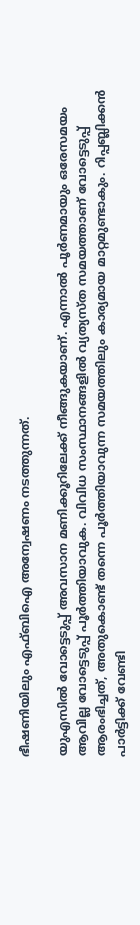ഭീഷണിയിലും എഫ്‌ബിഐ അന്വേഷണം നടത്തുന്നത്.

യുഎസിൽ വോട്ടെടുപ്പ് അവസാന മണിക്കൂറിലേക്ക് നീങ്ങുകയാണ്. എന്നാൽ പൂർണമായും ഒരേസമയം ആവില്ല വോട്ടെടുപ്പ് പൂർത്തിയാവുക. വിവിധ സംസ്ഥാനങ്ങളിൽ വ്യത്യസ്‌ത സമയത്താണ് വോട്ടെടുപ്പ് ആരംഭിച്ചത്, അതുകൊണ്ട് തന്നെ പൂർത്തിയാവുന്ന സമയത്തിലും കാര്യമായ മാറ്റമുണ്ടാകും. റിപ്പബ്ലിക്കൻ പാർട്ടിക്ക് വേണ്ടി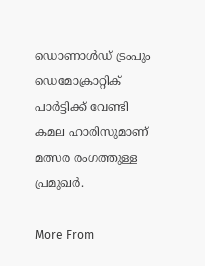ഡൊണാൾഡ് ട്രംപും ഡെമോക്രാറ്റിക് പാർട്ടിക്ക് വേണ്ടി കമല ഹാരിസുമാണ് മത്സര രംഗത്തുള്ള പ്രമുഖർ.

More From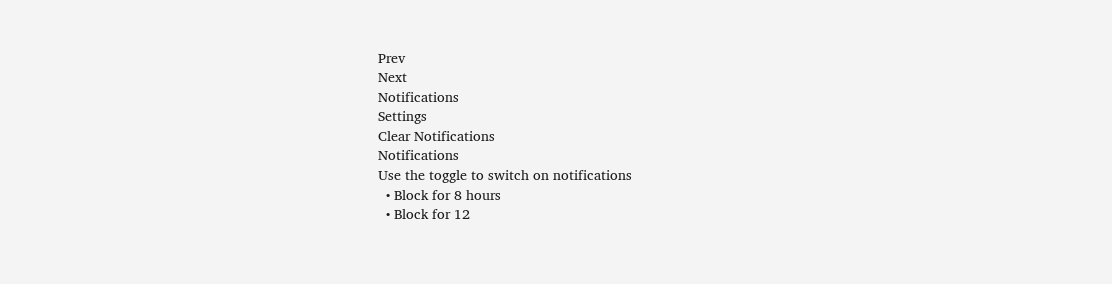Prev
Next
Notifications
Settings
Clear Notifications
Notifications
Use the toggle to switch on notifications
  • Block for 8 hours
  • Block for 12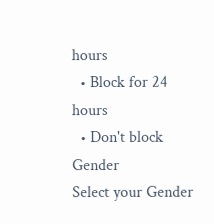hours
  • Block for 24 hours
  • Don't block
Gender
Select your Gender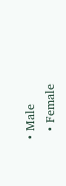• Male
  • Female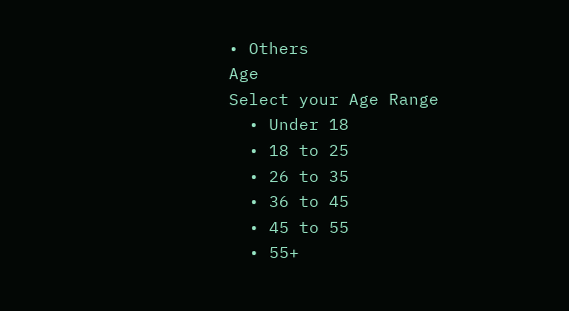• Others
Age
Select your Age Range
  • Under 18
  • 18 to 25
  • 26 to 35
  • 36 to 45
  • 45 to 55
  • 55+